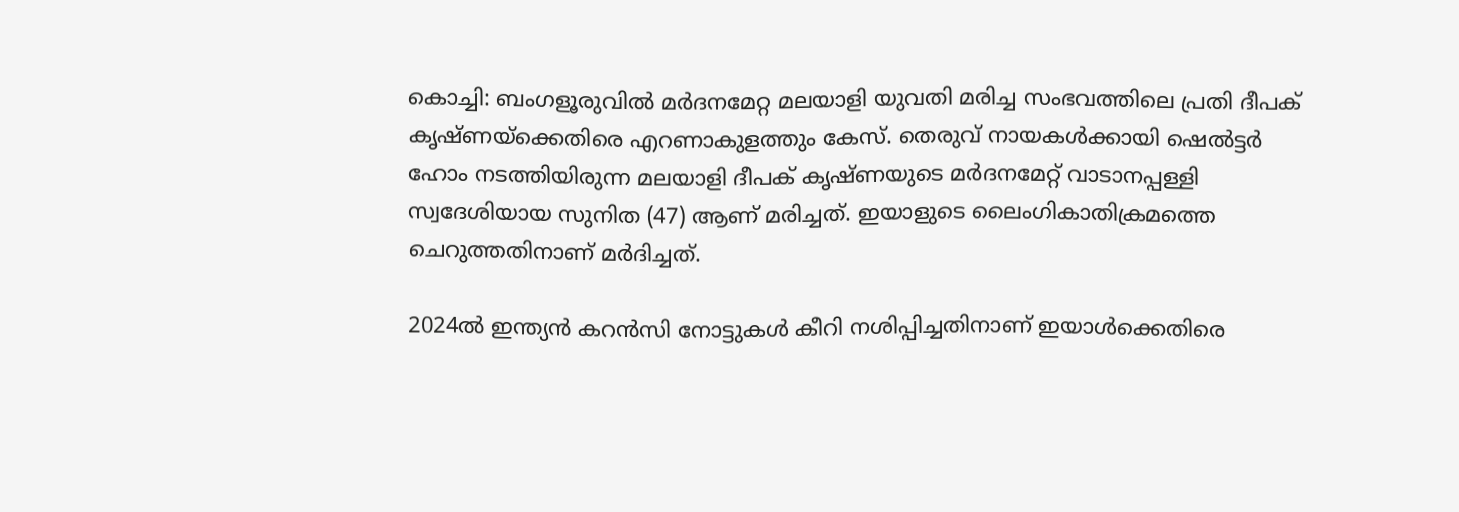കൊച്ചി: ബംഗളൂരുവില്‍ മര്‍ദനമേറ്റ മലയാളി യുവതി മരിച്ച സംഭവത്തിലെ പ്രതി ദീപക് കൃഷ്ണയ്‌ക്കെതിരെ എറണാകുളത്തും കേസ്. തെരുവ് നായകള്‍ക്കായി ഷെല്‍ട്ടര്‍ ഹോം നടത്തിയിരുന്ന മലയാളി ദീപക് കൃഷ്ണയുടെ മര്‍ദനമേറ്റ് വാടാനപ്പള്ളി സ്വദേശിയായ സുനിത (47) ആണ് മരിച്ചത്. ഇയാളുടെ ലൈംഗികാതിക്രമത്തെ ചെറുത്തതിനാണ് മര്‍ദിച്ചത്.

2024ല്‍ ഇന്ത്യന്‍ കറന്‍സി നോട്ടുകള്‍ കീറി നശിപ്പിച്ചതിനാണ് ഇയാള്‍ക്കെതിരെ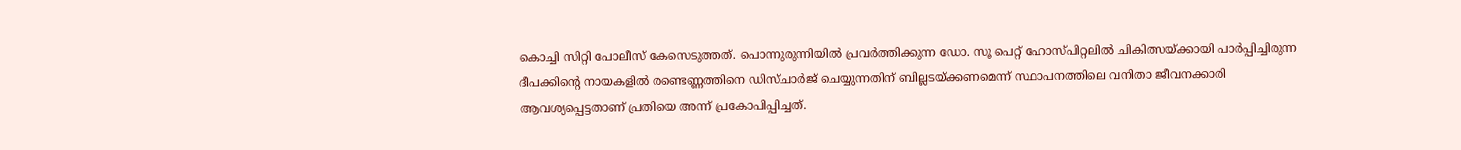കൊച്ചി സിറ്റി പോലീസ് കേസെടുത്തത്. പൊന്നുരുന്നിയില്‍ പ്രവര്‍ത്തിക്കുന്ന ഡോ. സൂ പെറ്റ് ഹോസ്പിറ്റലില്‍ ചികിത്സയ്ക്കായി പാര്‍പ്പിച്ചിരുന്ന ദീപക്കിന്‍റെ നായകളില്‍ രണ്ടെണ്ണത്തിനെ ഡിസ്ചാര്‍ജ് ചെയ്യുന്നതിന് ബില്ലടയ്ക്കണമെന്ന് സ്ഥാപനത്തിലെ വനിതാ ജീവനക്കാരി ആവശ്യപ്പെട്ടതാണ് പ്രതിയെ അന്ന് പ്രകോപിപ്പിച്ചത്.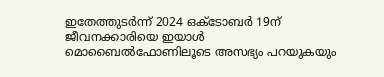ഇതേത്തുടര്‍ന്ന് 2024 ഒക്‌ടോബര്‍ 19ന് ജീവനക്കാരിയെ ഇയാള്‍ മൊബൈല്‍ഫോണിലൂടെ അസഭ്യം പറയുകയും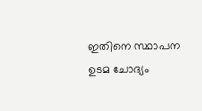ഇതിനെ സ്ഥാപന ഉടമ ചോദ്യം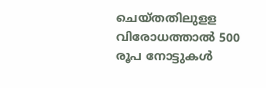ചെയ്തതിലുളള വിരോധത്താല്‍ 500 രൂപ നോട്ടുകള്‍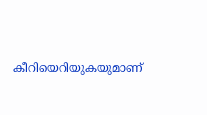കീറിയെറിയുകയുമാണ്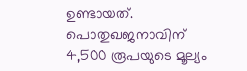ഉണ്ടായത്. പൊതുഖജനാവിന് 4,500 രൂപയുടെ മൂല്യം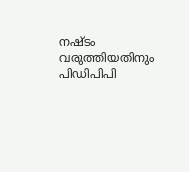നഷ്ടം വരുത്തിയതിനും പിഡിപിപി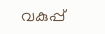വകുപ്പ്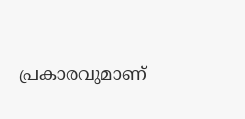പ്രകാരവുമാണ്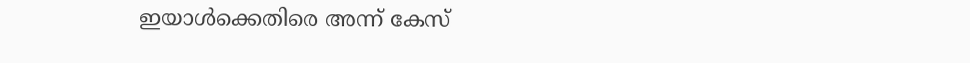ഇയാള്‍ക്കെതിരെ അന്ന് കേസ്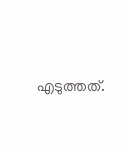എടുത്തത്.